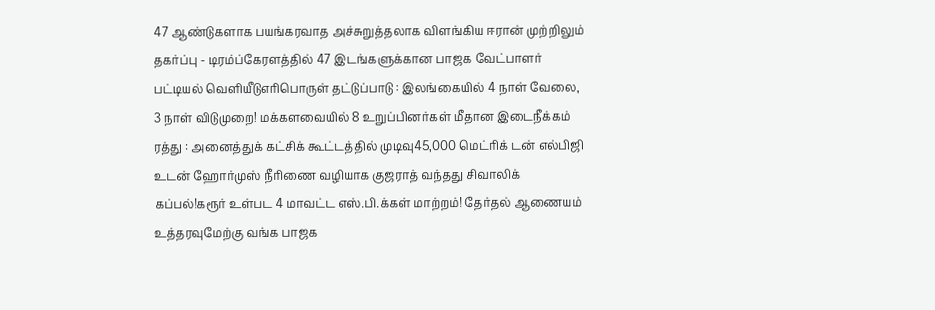47 ஆண்டுகளாக பயங்கரவாத அச்சுறுத்தலாக விளங்கிய ஈரான் முற்றிலும் தகர்ப்பு - டிரம்ப்கேரளத்தில் 47 இடங்களுக்கான பாஜக வேட்பாளர் பட்டியல் வெளியீடுஎரிபொருள் தட்டுப்பாடு : இலங்கையில் 4 நாள் வேலை, 3 நாள் விடுமுறை! மக்களவையில் 8 உறுப்பினர்கள் மீதான இடைநீக்கம் ரத்து : அனைத்துக் கட்சிக் கூட்டத்தில் முடிவு45,000 மெட்ரிக் டன் எல்பிஜி உடன் ஹோர்முஸ் நீரிணை வழியாக குஜராத் வந்தது சிவாலிக் கப்பல்!கரூர் உள்பட 4 மாவட்ட எஸ்.பி.க்கள் மாற்றம்! தேர்தல் ஆணையம் உத்தரவுமேற்கு வங்க பாஜக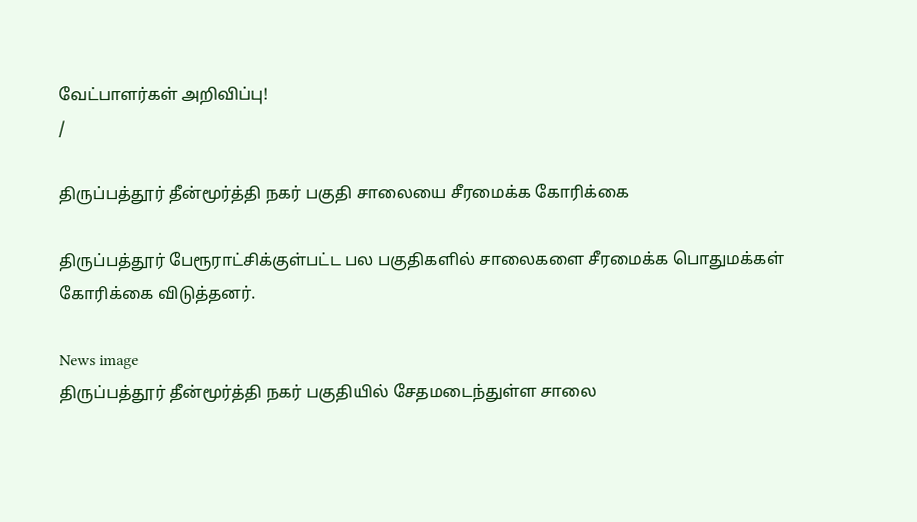வேட்பாளர்கள் அறிவிப்பு!
/

திருப்பத்தூர் தீன்மூர்த்தி நகர் பகுதி சாலையை சீரமைக்க கோரிக்கை

திருப்பத்தூர் பேரூராட்சிக்குள்பட்ட பல பகுதிகளில் சாலைகளை சீரமைக்க பொதுமக்கள் கோரிக்கை விடுத்தனர்.

News image
திருப்பத்தூர் தீன்மூர்த்தி நகர் பகுதியில் சேதமடைந்துள்ள சாலை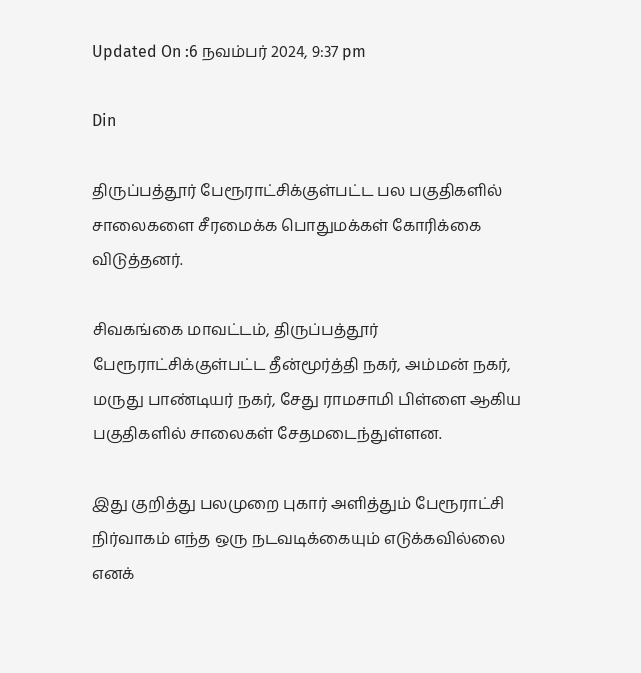Updated On :6 நவம்பர் 2024, 9:37 pm

Din

திருப்பத்தூர் பேரூராட்சிக்குள்பட்ட பல பகுதிகளில் சாலைகளை சீரமைக்க பொதுமக்கள் கோரிக்கை விடுத்தனர்.

சிவகங்கை மாவட்டம், திருப்பத்தூர் பேரூராட்சிக்குள்பட்ட தீன்மூர்த்தி நகர், அம்மன் நகர், மருது பாண்டியர் நகர், சேது ராமசாமி பிள்ளை ஆகிய பகுதிகளில் சாலைகள் சேதமடைந்துள்ளன.

இது குறித்து பலமுறை புகார் அளித்தும் பேரூராட்சி நிர்வாகம் எந்த ஒரு நடவடிக்கையும் எடுக்கவில்லை எனக்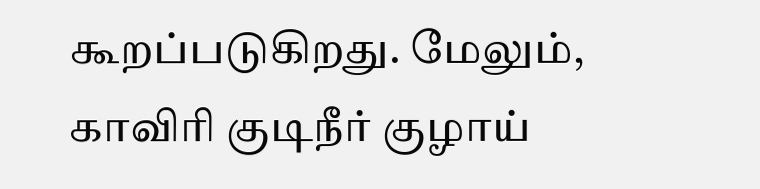கூறப்படுகிறது. மேலும், காவிரி குடிநீர் குழாய்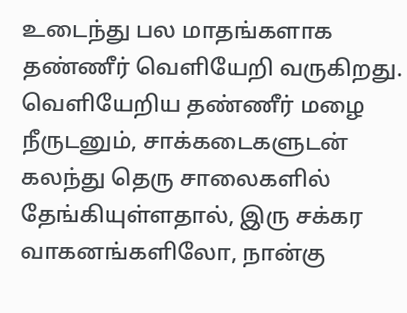உடைந்து பல மாதங்களாக தண்ணீர் வெளியேறி வருகிறது. வெளியேறிய தண்ணீர் மழை நீருடனும், சாக்கடைகளுடன் கலந்து தெரு சாலைகளில் தேங்கியுள்ளதால், இரு சக்கர வாகனங்களிலோ, நான்கு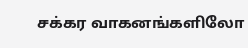சக்கர வாகனங்களிலோ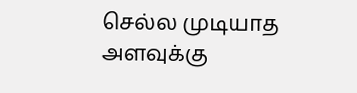செல்ல முடியாத அளவுக்கு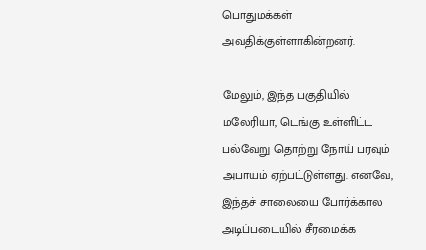பொதுமக்கள் அவதிக்குள்ளாகின்றனர்.

மேலும், இந்த பகுதியில் மலேரியா, டெங்கு உள்ளிட்ட பல்வேறு தொற்று நோய் பரவும் அபாயம் ஏற்பட்டுள்ளது. எனவே, இந்தச் சாலையை போர்க்கால அடிப்படையில் சீரமைக்க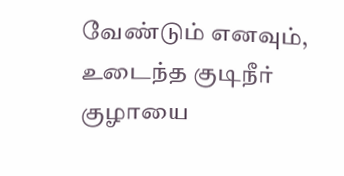வேண்டும் எனவும், உடைந்த குடிநீர் குழாயை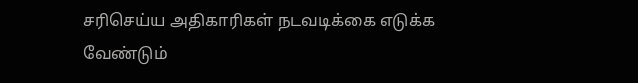சரிசெய்ய அதிகாரிகள் நடவடிக்கை எடுக்க வேண்டும்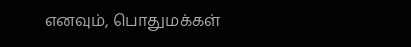எனவும், பொதுமக்கள்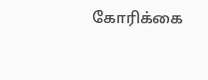கோரிக்கை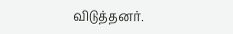விடுத்தனர்.